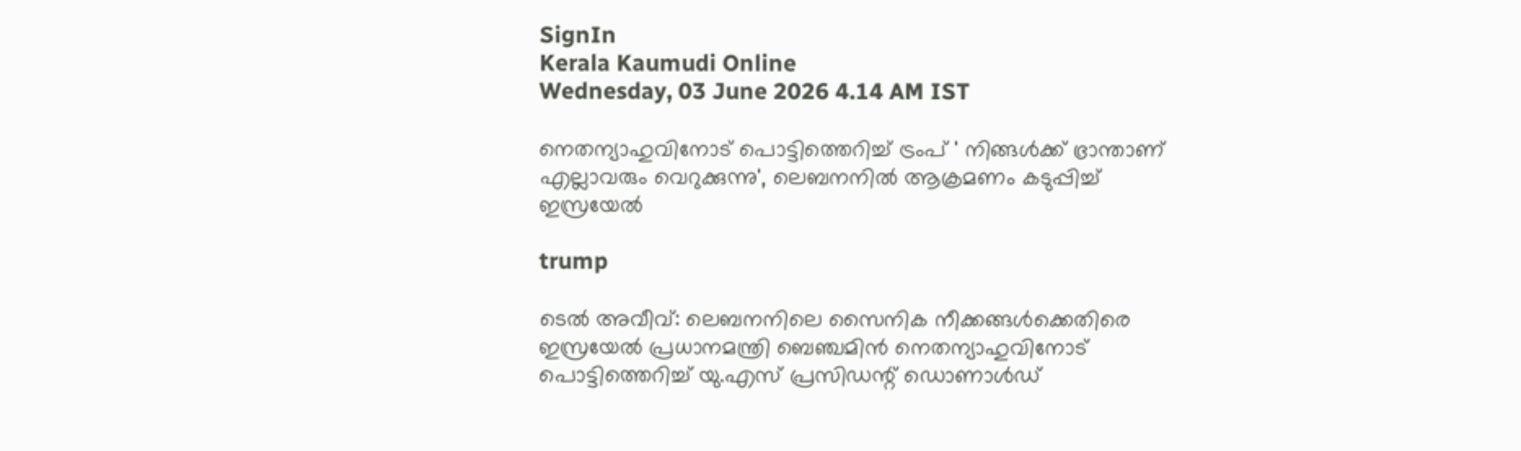SignIn
Kerala Kaumudi Online
Wednesday, 03 June 2026 4.14 AM IST

നെതന്യാഹുവിനോട് പൊട്ടിത്തെറിച്ച് ട്രംപ് ' നിങ്ങൾക്ക് ഭ്രാന്താണ് എല്ലാവരും വെറുക്കുന്നു', ലെബനനിൽ ആക്രമണം കടുപ്പിച്ച് ഇസ്രയേൽ

trump

ടെൽ അവീവ്: ലെബനനിലെ സൈനിക നീക്കങ്ങൾക്കെതിരെ ഇസ്രയേൽ പ്രധാനമന്ത്രി ബെഞ്ചമിൻ നെതന്യാഹുവിനോട് പൊട്ടിത്തെറിച്ച് യു.എസ് പ്രസിഡന്റ് ഡൊണാൾഡ്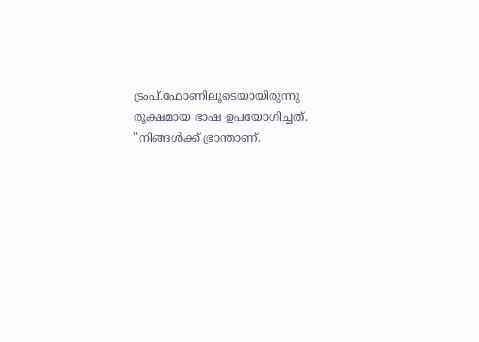ട്രംപ്.ഫോണിലൂടെയായിരുന്നു രൂക്ഷമായ ഭാഷ ഉപയോഗിച്ചത്. "നിങ്ങൾക്ക് ഭ്രാന്താണ്.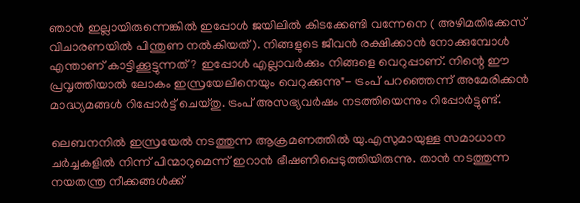ഞാൻ ഇല്ലായിരുന്നെങ്കിൽ ഇപ്പോൾ ജയിലിൽ കിടക്കേണ്ടി വന്നേനെ ( അഴിമതിക്കേസ് വിചാരണയിൽ പിന്തുണ നൽകിയത്). നിങ്ങളുടെ ജീവൻ രക്ഷിക്കാൻ നോക്കുമ്പോൾ എന്താണ് കാട്ടിക്കൂട്ടുന്നത്? ഇപ്പോൾ എല്ലാവർക്കും നിങ്ങളെ വെറുപ്പാണ്. നിന്റെ ഈ പ്രവൃത്തിയാൽ ലോകം ഇസ്രയേലിനെയും വെറുക്കുന്നു"- ട്രംപ് പറഞ്ഞെന്ന് അമേരിക്കൻ മാദ്ധ്യമങ്ങൾ റിപ്പോർട്ട് ചെയ്തു. ട്രംപ് അസഭ്യവർഷം നടത്തിയെന്നും റിപ്പോർട്ടുണ്ട്.

ലെബനനിൽ ഇസ്രയേൽ നടത്തുന്ന ആക്രമണത്തിൽ യു.എസുമായുള്ള സമാധാന ചർച്ചകളിൽ നിന്ന് പിന്മാറുമെന്ന് ഇറാൻ ഭീഷണിപ്പെടുത്തിയിരുന്നു. താൻ നടത്തുന്ന നയതന്ത്ര നീക്കങ്ങൾക്ക്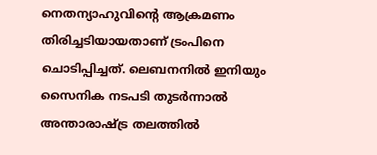നെതന്യാഹുവിന്റെ ആക്രമണം തിരിച്ചടിയായതാണ് ട്രംപിനെ ചൊടിപ്പിച്ചത്. ലെബനനിൽ ഇനിയും സൈനിക നടപടി തുടർന്നാൽ അന്താരാഷ്ട്ര തലത്തിൽ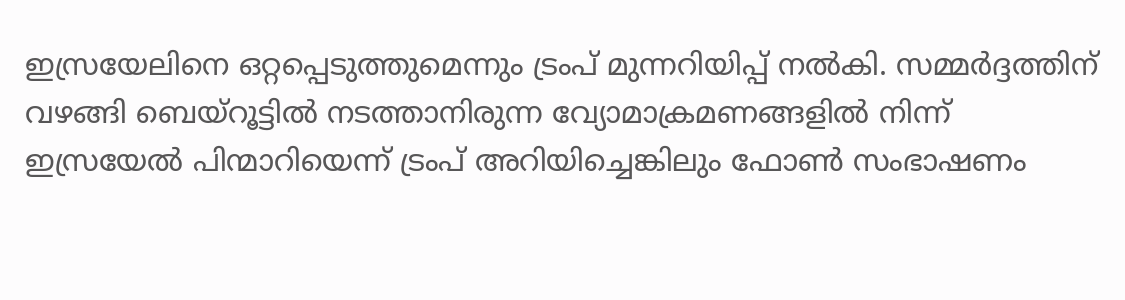ഇസ്രയേലിനെ ഒറ്റപ്പെടുത്തുമെന്നും ട്രംപ് മുന്നറിയിപ്പ് നൽകി. സമ്മർദ്ദത്തിന് വഴങ്ങി ബെയ്റൂട്ടിൽ നടത്താനിരുന്ന വ്യോമാക്രമണങ്ങളിൽ നിന്ന് ഇസ്രയേൽ പിന്മാറിയെന്ന് ട്രംപ് അറിയിച്ചെങ്കിലും ഫോൺ സംഭാഷണം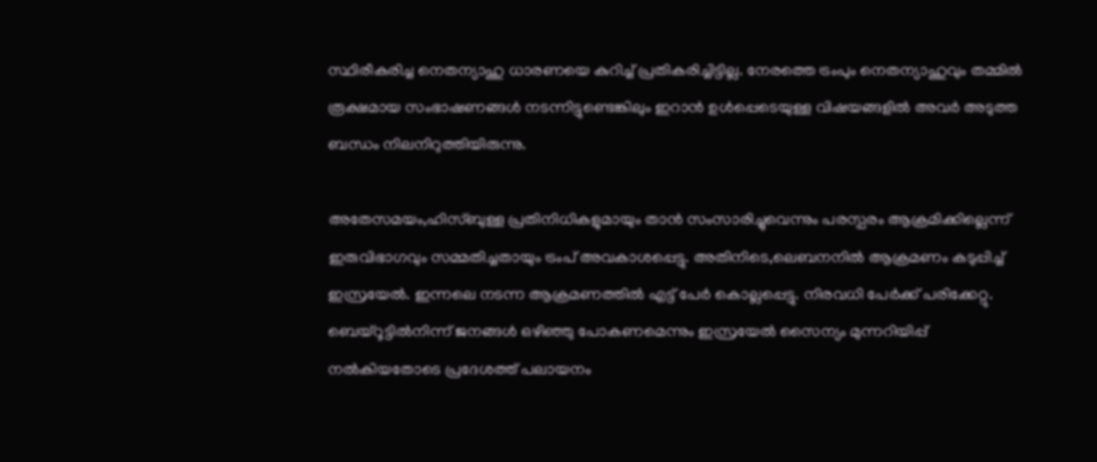സ്ഥിരീകരിച്ച നെതന്യാഹു ധാരണയെ കുറിച്ച് പ്രതികരിച്ചിട്ടില്ല. നേരത്തെ ട്രംപും നെതന്യാഹുവും തമ്മിൽ രൂക്ഷമായ സംഭാഷണങ്ങൾ നടന്നിട്ടുണ്ടെങ്കിലും ഇറാൻ ഉൾപ്പെടെയുള്ള വിഷയങ്ങളിൽ അവർ അടുത്ത ബന്ധം നിലനിറുത്തിയിരുന്നു.

അതേസമയം,ഹിസ്ബുള്ള പ്രതിനിധികളുമായും താൻ സംസാരിച്ചുവെന്നും പരസ്പരം ആക്രമിക്കില്ലെന്ന് ഇരുവിഭാഗവും സമ്മതിച്ചതായും ട്രംപ് അവകാശപ്പെട്ടു. അതിനിടെ,ലെബനനിൽ ആക്രമണം കടുപ്പിച്ച് ഇസ്രയേൽ. ഇന്നലെ നടന്ന ആക്രമണത്തിൽ എട്ട് പേർ കൊല്ലപ്പെട്ടു. നിരവധി പേർ‌ക്ക് പരിക്കേറ്റു. ബെയ്റൂട്ടിൽനിന്ന് ജനങ്ങൾ ഒഴിഞ്ഞു പോകണമെന്നും ഇസ്രയേൽ സൈന്യം മുന്നറിയിപ്പ് നൽകിയതോടെ പ്രദേശത്ത് പലായനം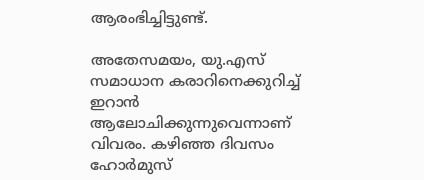ആരംഭിച്ചിട്ടുണ്ട്.

അതേസമയം, യു.എസ് സമാധാന കരാറിനെക്കുറിച്ച് ഇറാൻ ആലോചിക്കുന്നുവെന്നാണ് വിവരം. കഴിഞ്ഞ ദിവസം ഹോർമുസ്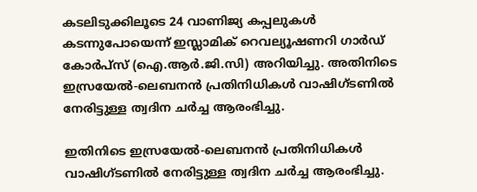കടലിടുക്കിലൂടെ 24 വാണിജ്യ കപ്പലുകൾ കടന്നുപോയെന്ന് ഇസ്ലാമിക് റെവല്യൂഷണറി ഗാർഡ് കോർപ്സ് (ഐ.ആർ.ജി.സി) അറിയിച്ചു. അതിനിടെ  ഇസ്രയേൽ-ലെബനൻ പ്രതിനിധികൾ വാഷിഗ്ടണിൽ നേരിട്ടുള്ള ത്വദിന ചർച്ച ആരംഭിച്ചു.

ഇതിനിടെ ഇസ്രയേൽ-ലെബനൻ പ്രതിനിധികൾ വാഷിഗ്ടണിൽ നേരിട്ടുള്ള ത്വദിന ചർച്ച ആരംഭിച്ചു.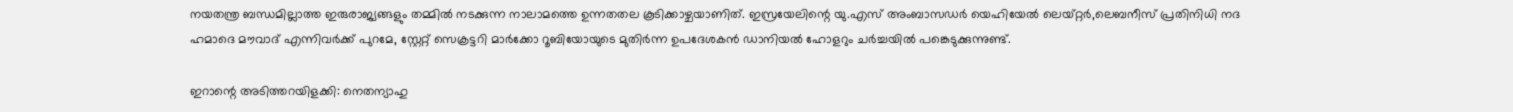നയതന്ത്ര ബന്ധമില്ലാത്ത ഇരുരാജ്യങ്ങളും തമ്മിൽ നടക്കുന്ന നാലാമത്തെ ഉന്നതതല കൂടിക്കാഴ്ചയാണിത്. ഇസ്രയേലിന്റെ യു.എസ് അംബാസഡർ യെഹിയേൽ ലെയ്‌റ്റർ,ലെബനീസ് പ്രതിനിധി നദ ഹമാദെ മൗവാദ് എന്നിവർക്ക് പുറമേ, സ്റ്റേറ്റ് സെക്രട്ടറി മാർക്കോ റൂബിയോയുടെ മുതിർന്ന ഉപദേശകൻ ഡാനിയൽ ഹോളറും ചർച്ചയിൽ പങ്കെടുക്കുന്നുണ്ട്.

ഇറാന്റെ അടിത്തറയിളക്കി: നെതന്യാഹു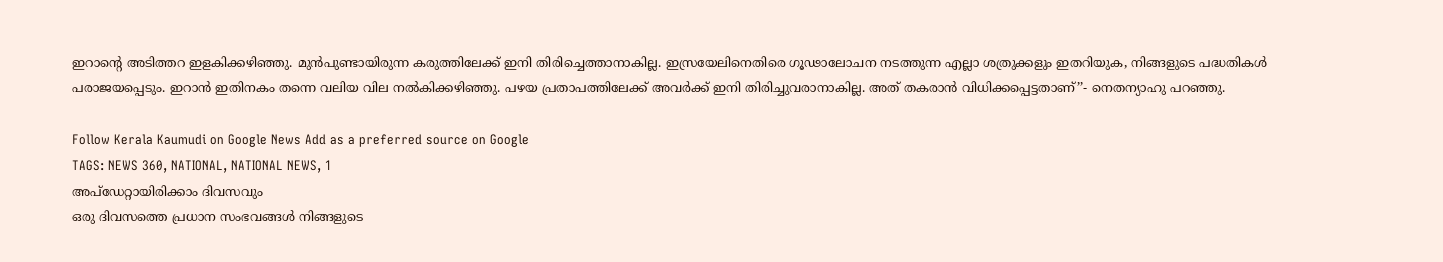ഇറാന്റെ അടിത്തറ ഇളകിക്കഴിഞ്ഞു. മുൻപുണ്ടായിരുന്ന കരുത്തിലേക്ക് ഇനി തിരിച്ചെത്താനാകില്ല. ഇസ്രയേലിനെതിരെ ഗൂഢാലോചന നടത്തുന്ന എല്ലാ ശത്രുക്കളും ഇതറിയുക, നിങ്ങളുടെ പദ്ധതികൾ പരാജയപ്പെടും. ഇറാൻ ഇതിനകം തന്നെ വലിയ വില നൽകിക്കഴിഞ്ഞു. പഴയ പ്രതാപത്തിലേക്ക് അവർ‌ക്ക് ഇനി തിരിച്ചുവരാനാകില്ല. അത് തകരാൻ വിധിക്കപ്പെട്ടതാണ്’’- നെതന്യാഹു പറഞ്ഞു.

Follow Kerala Kaumudi on Google News Add as a preferred source on Google
TAGS: NEWS 360, NATIONAL, NATIONAL NEWS, 1
അപ്ഡേറ്റായിരിക്കാം ദിവസവും
ഒരു ദിവസത്തെ പ്രധാന സംഭവങ്ങൾ നിങ്ങളുടെ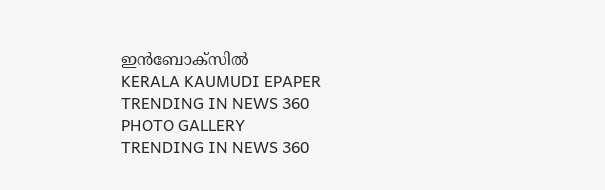ഇൻബോക്സിൽ
KERALA KAUMUDI EPAPER
TRENDING IN NEWS 360
PHOTO GALLERY
TRENDING IN NEWS 360